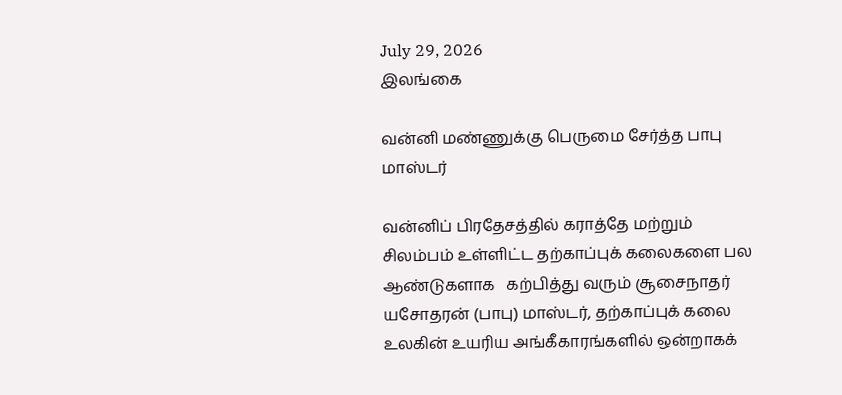July 29, 2026
இலங்கை

வன்னி மண்ணுக்கு பெருமை சேர்த்த பாபு மாஸ்டர்

வன்னிப் பிரதேசத்தில் கராத்தே மற்றும் சிலம்பம் உள்ளிட்ட தற்காப்புக் கலைகளை பல ஆண்டுகளாக   கற்பித்து வரும் சூசைநாதர் யசோதரன் (பாபு) மாஸ்டர், தற்காப்புக் கலை உலகின் உயரிய அங்கீகாரங்களில் ஒன்றாகக்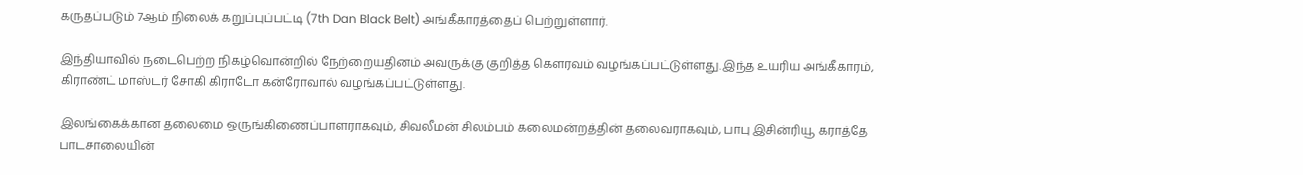கருதப்படும் 7ஆம் நிலைக் கறுப்புப்பட்டி (7th Dan Black Belt) அங்கீகாரத்தைப் பெற்றுள்ளார்.

இந்தியாவில் நடைபெற்ற நிகழ்வொன்றில் நேற்றையதினம் அவருக்கு குறித்த கௌரவம் வழங்கப்பட்டுள்ளது.இந்த உயரிய அங்கீகாரம், கிராண்ட் மாஸ்டர் சோகி கிராடோ கன்ரோவால் வழங்கப்பட்டுள்ளது.

இலங்கைக்கான தலைமை ஒருங்கிணைப்பாளராகவும், சிவலீமன் சிலம்பம் கலைமன்றத்தின் தலைவராகவும், பாபு இசின்ரியூ கராத்தே பாடசாலையின்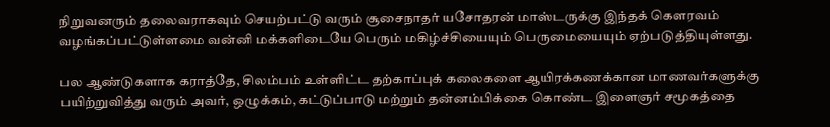நிறுவனரும் தலைவராகவும் செயற்பட்டு வரும் சூசைநாதர் யசோதரன் மாஸ்டருக்கு இந்தக் கௌரவம் வழங்கப்பட்டுள்ளமை வன்னி மக்களிடையே பெரும் மகிழ்ச்சியையும் பெருமையையும் ஏற்படுத்தியுள்ளது.

பல ஆண்டுகளாக கராத்தே, சிலம்பம் உள்ளிட்ட தற்காப்புக் கலைகளை ஆயிரக்கணக்கான மாணவர்களுக்கு பயிற்றுவித்து வரும் அவர், ஒழுக்கம், கட்டுப்பாடு மற்றும் தன்னம்பிக்கை கொண்ட இளைஞர் சமூகத்தை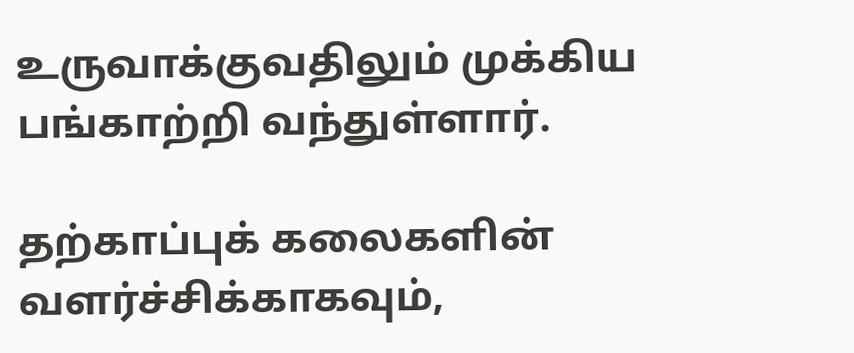உருவாக்குவதிலும் முக்கிய பங்காற்றி வந்துள்ளார்.

தற்காப்புக் கலைகளின் வளர்ச்சிக்காகவும்,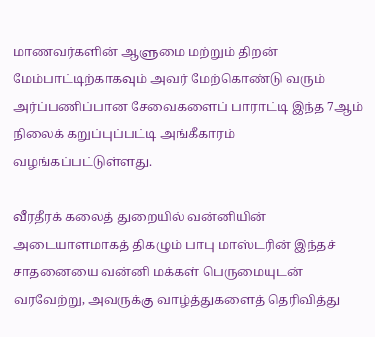மாணவர்களின் ஆளுமை மற்றும் திறன் மேம்பாட்டிற்காகவும் அவர் மேற்கொண்டு வரும் அர்ப்பணிப்பான சேவைகளைப் பாராட்டி இந்த 7ஆம் நிலைக் கறுப்புப்பட்டி அங்கீகாரம் வழங்கப்பட்டுள்ளது.

வீரதீரக் கலைத் துறையில் வன்னியின் அடையாளமாகத் திகழும் பாபு மாஸ்டரின் இந்தச் சாதனையை வன்னி மக்கள் பெருமையுடன் வரவேற்று, அவருக்கு வாழ்த்துகளைத் தெரிவித்து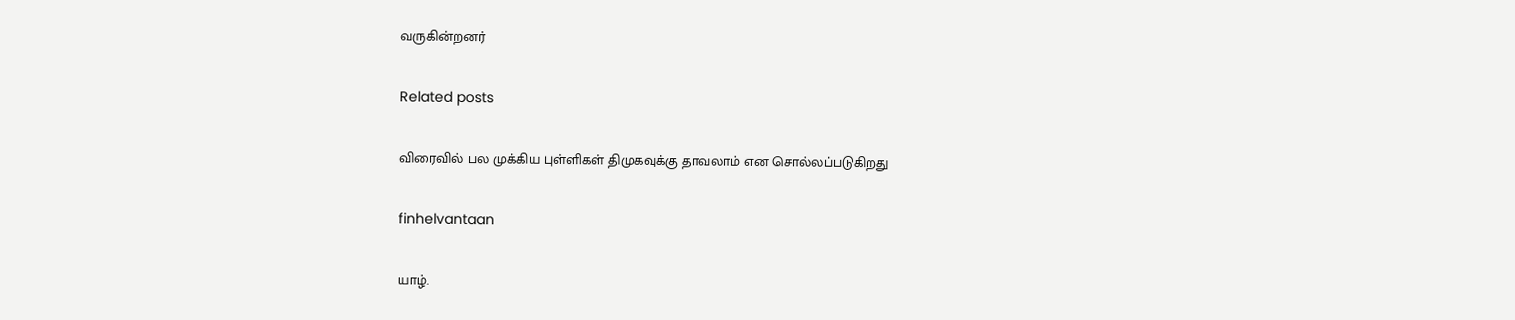வருகின்றனர்

Related posts

விரைவில் பல முக்கிய புள்ளிகள் திமுகவுக்கு தாவலாம் என சொல்லப்படுகிறது

finhelvantaan

யாழ்.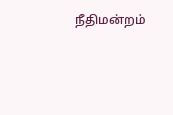நீதிமன்றம்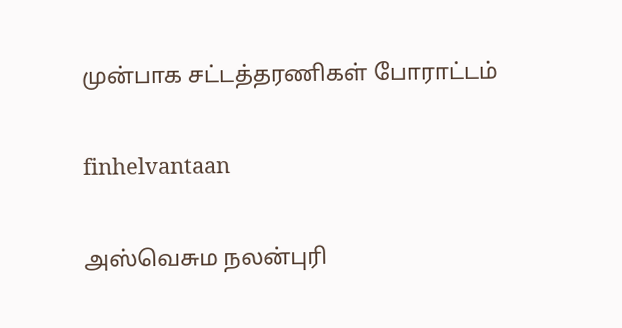முன்பாக சட்டத்தரணிகள் போராட்டம்

finhelvantaan

அஸ்வெசும நலன்புரி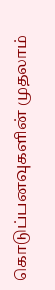கொடுப்பனவுகளின் முதலாம்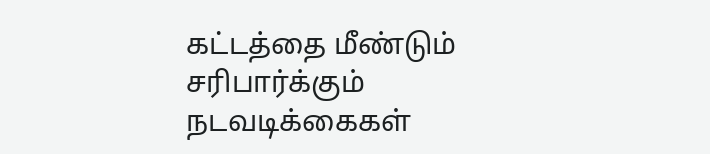கட்டத்தை மீண்டும் சரிபார்க்கும் நடவடிக்கைகள்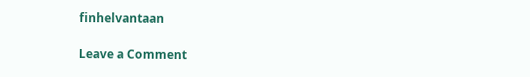finhelvantaan

Leave a Comment